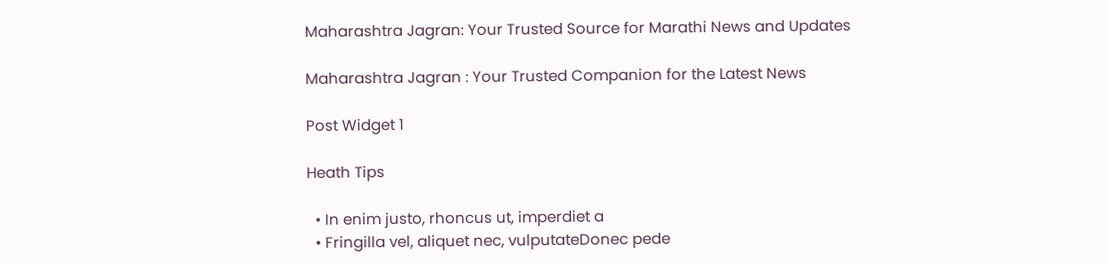Maharashtra Jagran: Your Trusted Source for Marathi News and Updates

Maharashtra Jagran : Your Trusted Companion for the Latest News

Post Widget 1

Heath Tips

  • In enim justo, rhoncus ut, imperdiet a
  • Fringilla vel, aliquet nec, vulputateDonec pede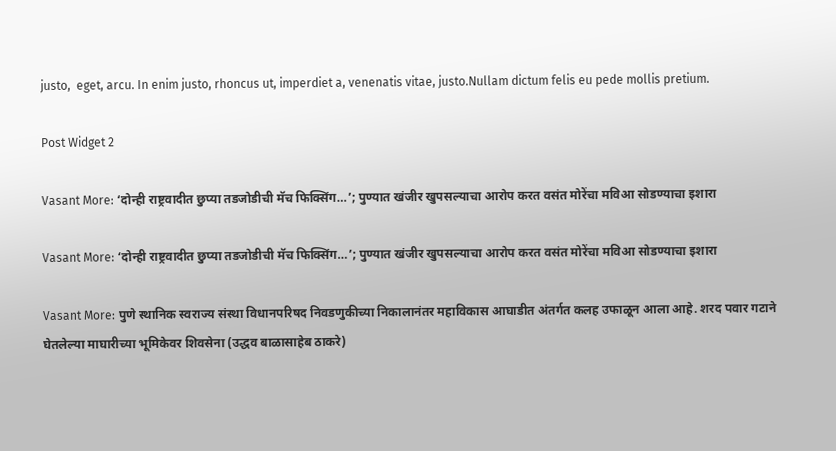justo,  eget, arcu. In enim justo, rhoncus ut, imperdiet a, venenatis vitae, justo.Nullam dictum felis eu pede mollis pretium.

Post Widget 2

Vasant More: ‘दोन्ही राष्ट्रवादीत छुप्या तडजोडीची मॅच फिक्सिंग…’; पुण्यात खंजीर खुपसल्याचा आरोप करत वसंत मोरेंचा मविआ सोडण्याचा इशारा

Vasant More: ‘दोन्ही राष्ट्रवादीत छुप्या तडजोडीची मॅच फिक्सिंग…’; पुण्यात खंजीर खुपसल्याचा आरोप करत वसंत मोरेंचा मविआ सोडण्याचा इशारा

Vasant More: पुणे स्थानिक स्वराज्य संस्था विधानपरिषद निवडणुकीच्या निकालानंतर महाविकास आघाडीत अंतर्गत कलह उफाळून आला आहे. शरद पवार गटाने घेतलेल्या माघारीच्या भूमिकेवर शिवसेना (उद्धव बाळासाहेब ठाकरे)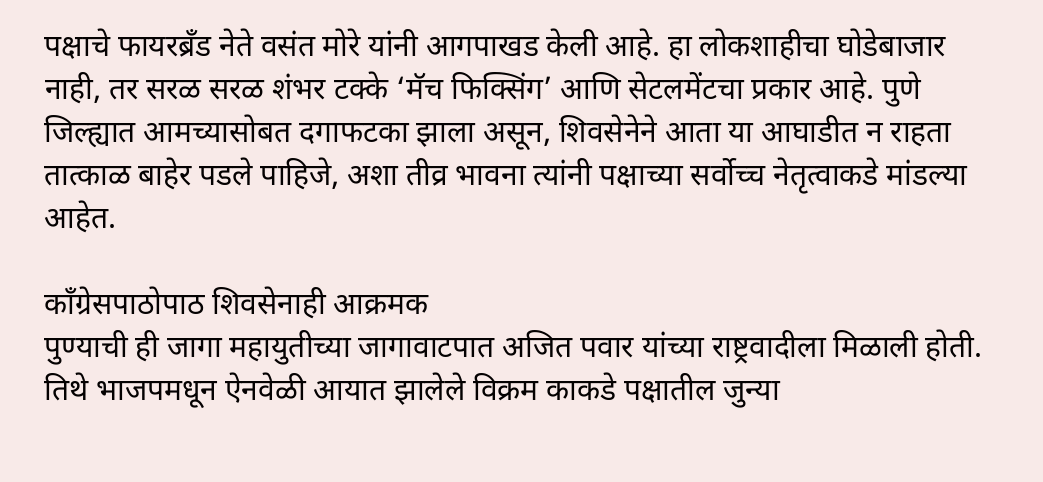पक्षाचे फायरब्रँड नेते वसंत मोरे यांनी आगपाखड केली आहे. हा लोकशाहीचा घोडेबाजार नाही, तर सरळ सरळ शंभर टक्के ‘मॅच फिक्सिंग’ आणि सेटलमेंटचा प्रकार आहे. पुणे जिल्ह्यात आमच्यासोबत दगाफटका झाला असून, शिवसेनेने आता या आघाडीत न राहता तात्काळ बाहेर पडले पाहिजे, अशा तीव्र भावना त्यांनी पक्षाच्या सर्वोच्च नेतृत्वाकडे मांडल्या आहेत.

काँग्रेसपाठोपाठ शिवसेनाही आक्रमक
पुण्याची ही जागा महायुतीच्या जागावाटपात अजित पवार यांच्या राष्ट्रवादीला मिळाली होती. तिथे भाजपमधून ऐनवेळी आयात झालेले विक्रम काकडे पक्षातील जुन्या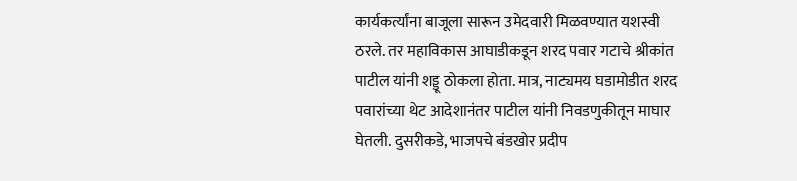कार्यकर्त्यांना बाजूला सारून उमेदवारी मिळवण्यात यशस्वी ठरले. तर महाविकास आघाडीकडून शरद पवार गटाचे श्रीकांत पाटील यांनी शड्डू ठोकला होता. मात्र, नाट्यमय घडामोडीत शरद पवारांच्या थेट आदेशानंतर पाटील यांनी निवडणुकीतून माघार घेतली. दुसरीकडे, भाजपचे बंडखोर प्रदीप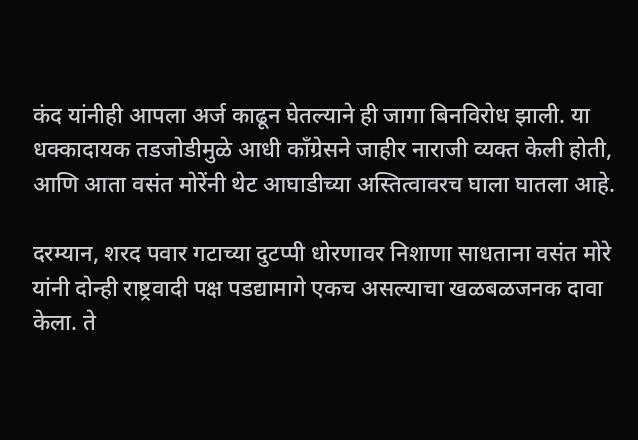कंद यांनीही आपला अर्ज काढून घेतल्याने ही जागा बिनविरोध झाली. या धक्कादायक तडजोडीमुळे आधी काँग्रेसने जाहीर नाराजी व्यक्त केली होती, आणि आता वसंत मोरेंनी थेट आघाडीच्या अस्तित्वावरच घाला घातला आहे.

दरम्यान, शरद पवार गटाच्या दुटप्पी धोरणावर निशाणा साधताना वसंत मोरे यांनी दोन्ही राष्ट्रवादी पक्ष पडद्यामागे एकच असल्याचा खळबळजनक दावा केला. ते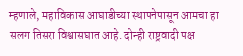म्हणाले, महाविकास आघाडीच्या स्थापनेपासून आमचा हा सलग तिसरा विश्वासघात आहे. दोन्ही राष्ट्रवादी पक्ष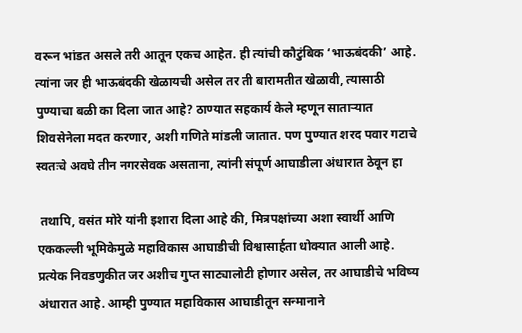वरून भांडत असले तरी आतून एकच आहेत. ही त्यांची कौटुंबिक ‘भाऊबंदकी’ आहे. त्यांना जर ही भाऊबंदकी खेळायची असेल तर ती बारामतीत खेळावी, त्यासाठी पुण्याचा बळी का दिला जात आहे? ठाण्यात सहकार्य केले म्हणून साताऱ्यात शिवसेनेला मदत करणार, अशी गणिते मांडली जातात. पण पुण्यात शरद पवार गटाचे स्वतःचे अवघे तीन नगरसेवक असताना, त्यांनी संपूर्ण आघाडीला अंधारात ठेवून हा

 तथापि, वसंत मोरे यांनी इशारा दिला आहे की, मित्रपक्षांच्या अशा स्वार्थी आणि एककल्ली भूमिकेमुळे महाविकास आघाडीची विश्वासार्हता धोक्यात आली आहे. प्रत्येक निवडणुकीत जर अशीच गुप्त साट्यालोटी होणार असेल, तर आघाडीचे भविष्य अंधारात आहे. आम्ही पुण्यात महाविकास आघाडीतून सन्मानाने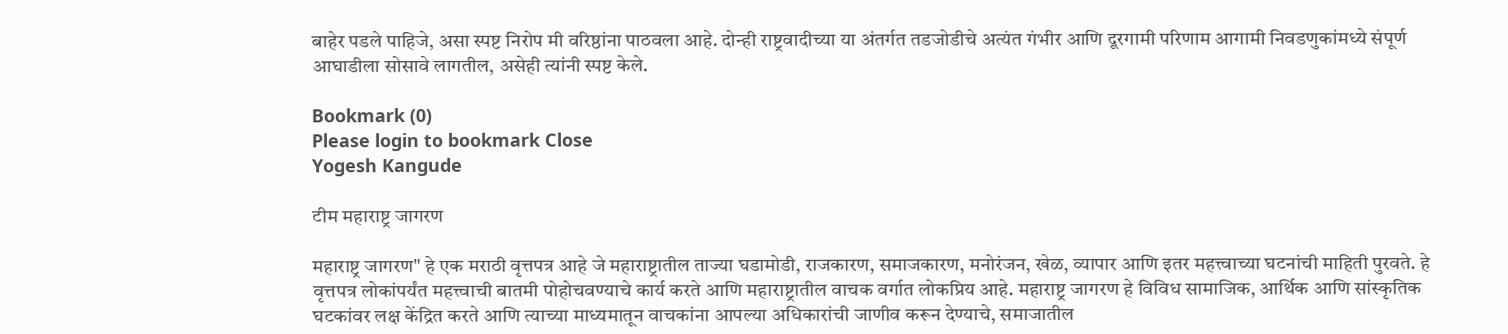बाहेर पडले पाहिजे, असा स्पष्ट निरोप मी वरिष्ठांना पाठवला आहे. दोन्ही राष्ट्रवादीच्या या अंतर्गत तडजोडीचे अत्यंत गंभीर आणि दूरगामी परिणाम आगामी निवडणुकांमध्ये संपूर्ण आघाडीला सोसावे लागतील, असेही त्यांनी स्पष्ट केले.

Bookmark (0)
Please login to bookmark Close
Yogesh Kangude

टीम महाराष्ट्र जागरण

महाराष्ट्र जागरण" हे एक मराठी वृत्तपत्र आहे जे महाराष्ट्रातील ताज्या घडामोडी, राजकारण, समाजकारण, मनोरंजन, खेळ, व्यापार आणि इतर महत्त्वाच्या घटनांची माहिती पुरवते. हे वृत्तपत्र लोकांपर्यंत महत्त्वाची बातमी पोहोचवण्याचे कार्य करते आणि महाराष्ट्रातील वाचक वर्गात लोकप्रिय आहे. महाराष्ट्र जागरण हे विविध सामाजिक, आर्थिक आणि सांस्कृतिक घटकांवर लक्ष केंद्रित करते आणि त्याच्या माध्यमातून वाचकांना आपल्या अधिकारांची जाणीव करून देण्याचे, समाजातील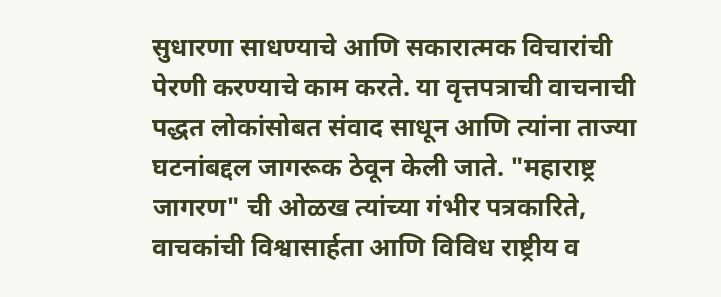सुधारणा साधण्याचे आणि सकारात्मक विचारांची पेरणी करण्याचे काम करते. या वृत्तपत्राची वाचनाची पद्धत लोकांसोबत संवाद साधून आणि त्यांना ताज्या घटनांबद्दल जागरूक ठेवून केली जाते. "महाराष्ट्र जागरण" ची ओळख त्यांच्या गंभीर पत्रकारिते, वाचकांची विश्वासार्हता आणि विविध राष्ट्रीय व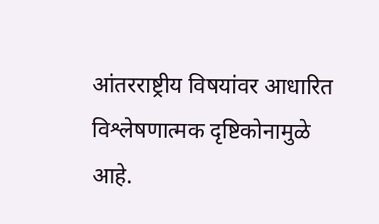आंतरराष्ट्रीय विषयांवर आधारित विश्लेषणात्मक दृष्टिकोनामुळे आहे.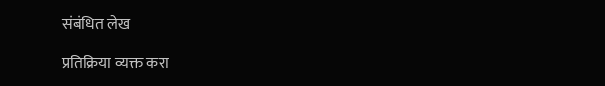संबंधित लेख

प्रतिक्रिया व्यक्त करा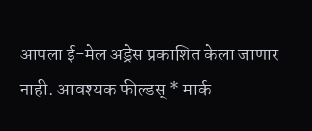आपला ई-मेल अड्रेस प्रकाशित केला जाणार नाही. आवश्यक फील्डस् * मार्क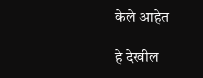केले आहेत

हे देखील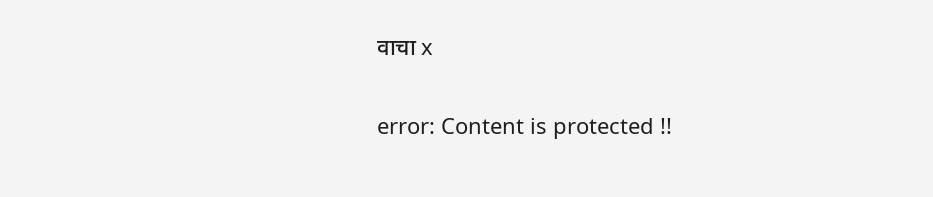वाचा x

error: Content is protected !!